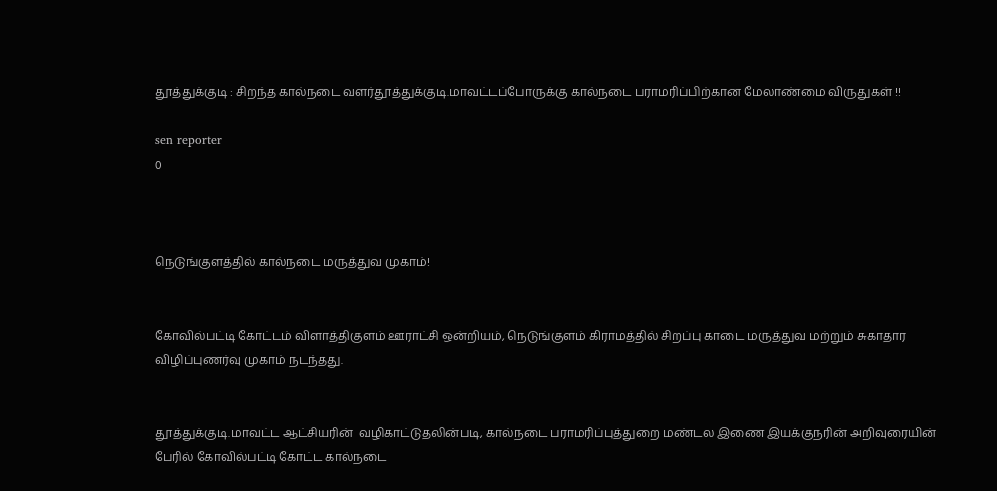தூத்துக்குடி : சிறந்த கால்நடை வளர்தூத்துக்குடி.மாவட்டப்போருக்கு கால்நடை பராமரிப்பிற்கான மேலாண்மை விருதுகள் !!

sen reporter
0



நெடுங்குளத்தில் கால்நடை மருத்துவ முகாம்!


கோவில்பட்டி கோட்டம் விளாத்திகுளம் ஊராட்சி ஒன்றியம், நெடுங்குளம் கிராமத்தில் சிறப்பு காடை மருத்துவ மற்றும் சுகாதார விழிப்புணர்வு முகாம் நடந்தது.


தூத்துக்குடி.மாவட்ட ஆட்சியரின்  வழிகாட்டுதலின்படி, கால்நடை பராமரிப்புத்துறை மண்டல இணை இயக்குநரின் அறிவுரையின் பேரில் கோவில்பட்டி கோட்ட கால்நடை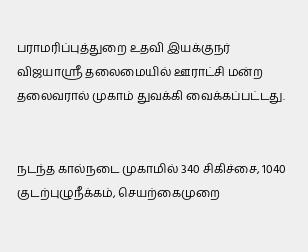பராமரிப்புத்துறை உதவி இயக்குநர் விஜயாஸ்ரீ தலைமையில் ஊராட்சி மன்ற தலைவரால் முகாம் துவக்கி வைக்கப்பட்டது.


நடந்த கால்நடை முகாமில் 340 சிகிச்சை, 1040 குடற்புழுநீக்கம், செயற்கைமுறை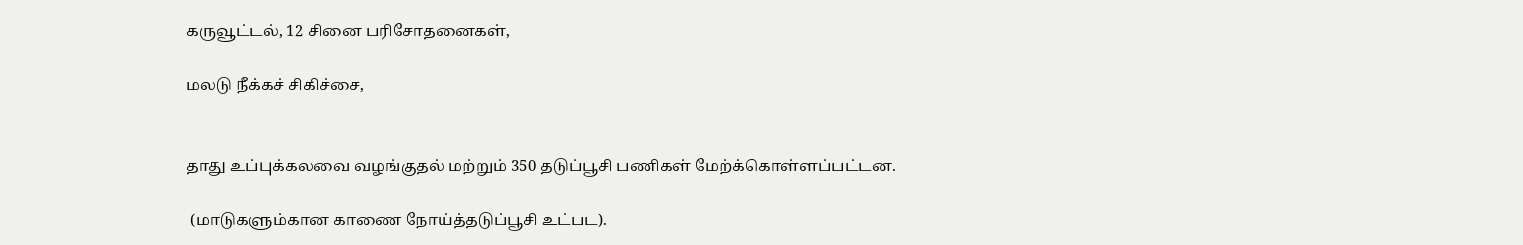கருவூட்டல், 12 சினை பரிசோதனைகள்,

மலடு நீக்கச் சிகிச்சை,


தாது உப்புக்கலவை வழங்குதல் மற்றும் 350 தடுப்பூசி பணிகள் மேற்க்கொள்ளப்பட்டன.

 (மாடுகளும்கான காணை நோய்த்தடுப்பூசி உட்பட).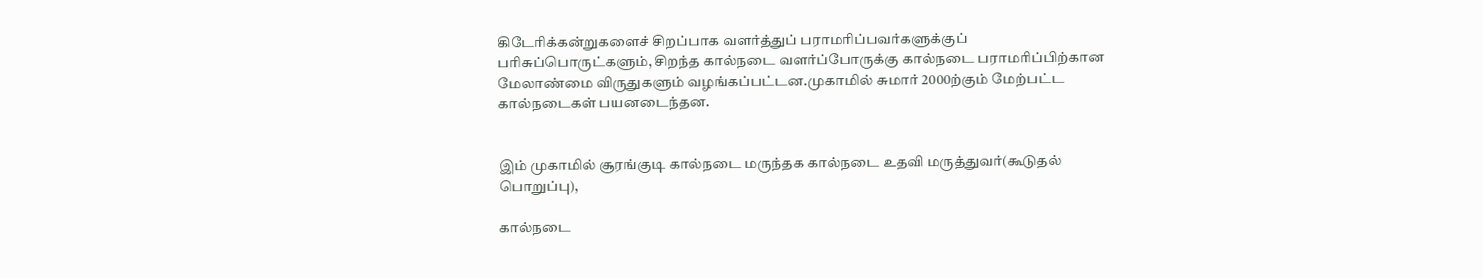கிடேரிக்கன்றுகளைச் சிறப்பாக வளர்த்துப் பராமரிப்பவர்களுக்குப் பரிசுப்பொருட்களும், சிறந்த கால்நடை வளர்ப்போருக்கு கால்நடை பராமரிப்பிற்கான மேலாண்மை விருதுகளும் வழங்கப்பட்டன.முகாமில் சுமார் 2000ற்கும் மேற்பட்ட கால்நடைகள் பயனடைந்தன.


இம் முகாமில் சூரங்குடி கால்நடை மருந்தக கால்நடை உதவி மருத்துவர்(கூடுதல் பொறுப்பு),

கால்நடை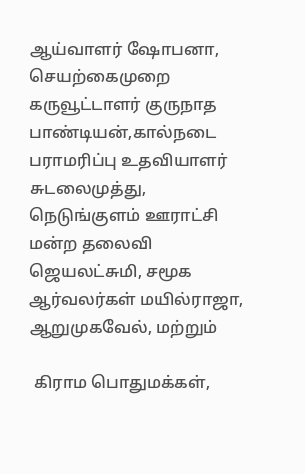ஆய்வாளர் ஷோபனா, செயற்கைமுறை கருவூட்டாளர் குருநாத பாண்டியன்,கால்நடை பராமரிப்பு உதவியாளர் சுடலைமுத்து, நெடுங்குளம் ஊராட்சி மன்ற தலைவி ஜெயலட்சுமி, சமூக ஆர்வலர்கள் மயில்ராஜா, ஆறுமுகவேல், மற்றும்

 கிராம பொதுமக்கள்,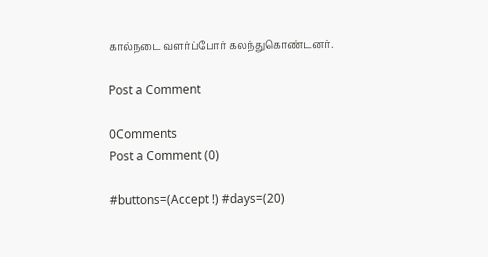கால்நடை வளர்ப்போர் கலந்துகொண்டனர்.

Post a Comment

0Comments
Post a Comment (0)

#buttons=(Accept !) #days=(20)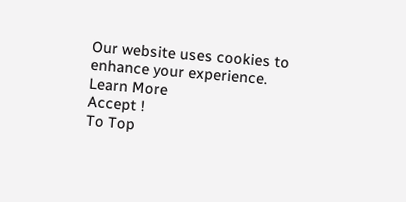Our website uses cookies to enhance your experience. Learn More
Accept !
To Top